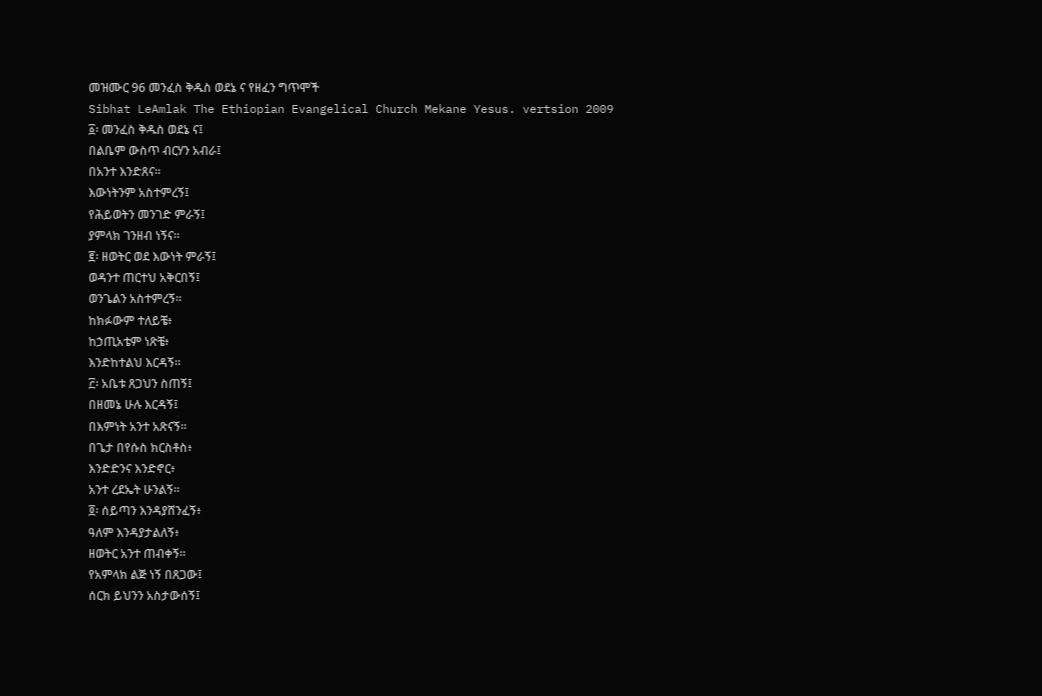መዝሙር 96 መንፈስ ቅዱስ ወደኔ ና የዘፈን ግጥሞች
Sibhat LeAmlak The Ethiopian Evangelical Church Mekane Yesus. vertsion 2009
፩፡ መንፈስ ቅዱስ ወደኔ ና፤
በልቤም ውስጥ ብርሃን አብራ፤
በአንተ እንድጸና።
እውነትንም አስተምረኝ፤
የሕይወትን መንገድ ምራኝ፤
ያምላክ ገንዘብ ነኝና።
፪፡ ዘወትር ወደ እውነት ምራኝ፤
ወዳንተ ጠርተህ አቅርበኝ፤
ወንጌልን አስተምረኝ።
ከክፉውም ተለይቼ፥
ከኃጢአቴም ነጽቼ፥
እንድከተልህ እርዳኝ።
፫፡ አቤቱ ጸጋህን ስጠኝ፤
በዘመኔ ሁሉ እርዳኝ፤
በእምነት አንተ አጽናኝ።
በጌታ በየሱስ ክርስቶስ፥
እንድድንና እንድኖር፥
አንተ ረደኤት ሁንልኝ።
፬፡ ሰይጣን እንዳያሸንፈኝ፥
ዓለም እንዳያታልለኝ፥
ዘወትር አንተ ጠብቀኝ።
የአምላክ ልጅ ነኝ በጸጋው፤
ሰርክ ይህንን አስታውሰኝ፤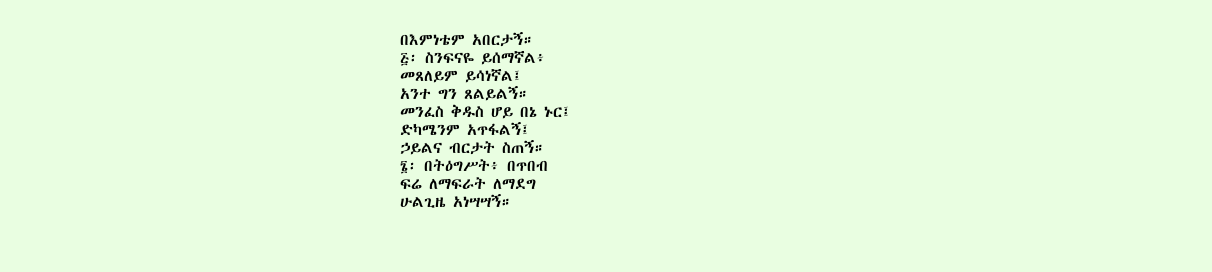በእምነቴም አበርታኝ።
፭፡ ስንፍናዬ ይሰማኛል፥
መጸለይም ይሳነኛል፤
አንተ ግን ጸልይልኝ።
መንፈስ ቅዱስ ሆይ በኔ ኑር፤
ድካሜንም አጥፋልኝ፤
ኃይልና ብርታት ስጠኝ።
፮፡ በትዕግሥት፥ በጥበብ
ፍሬ ለማፍራት ለማደግ
ሁልጊዜ አነሣሣኝ።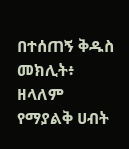በተሰጠኝ ቅዱስ መክሊት፥
ዘላለም የማያልቅ ሀብት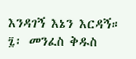እንዳገኝ እኔን እርዳኝ።
፯፡ መንፈስ ቅዱስ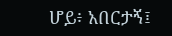ሆይ፥ አበርታኝ፤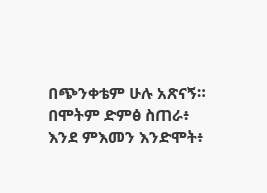በጭንቀቴም ሁሉ አጽናኝ።
በሞትም ድምፅ ስጠራ፥
እንደ ምእመን እንድሞት፥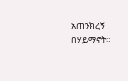አጠንክረኝ በሃይማኖት።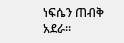ነፍሴን ጠብቅ አደራ።